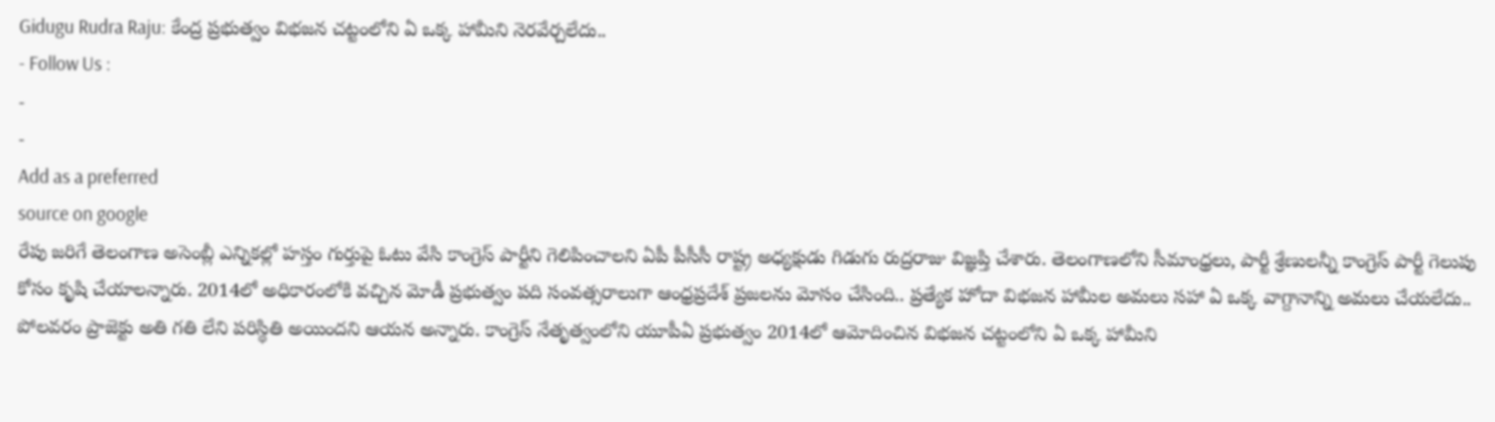Gidugu Rudra Raju: కేంద్ర ప్రభుత్వం విభజన చట్టంలోని ఏ ఒక్క హామీని నెరవేర్చలేదు..
- Follow Us :
-
-
Add as a preferred
source on google
రేపు జరిగే తెలంగాణ అసెంబ్లీ ఎన్నికల్లో హస్తం గుర్తుపై ఓటు వేసి కాంగ్రెస్ పార్టీని గెలిపించాలని ఏపీ పీసీసీ రాష్ట్ర అధ్యక్షుడు గిడుగు రుద్రరాజు విజ్ఞప్తి చేశారు. తెలంగాణలోని సీమాంధ్రలు, పార్టీ శ్రేణులన్నీ కాంగ్రెస్ పార్టీ గెలుపు కోసం కృషి చేయాలన్నారు. 2014లో అధికారంలోకి వచ్చిన మోడీ ప్రభుత్వం పది సంవత్సరాలుగా ఆంధ్రప్రదేశ్ ప్రజలను మోసం చేసింది.. ప్రత్యేక హోదా విభజన హామీల అమలు సహా ఏ ఒక్క వాగ్దానాన్ని అమలు చేయలేదు.. పోలవరం ప్రాజెక్టు అతి గతి లేని పరిస్థితి అయిందని ఆయన అన్నారు. కాంగ్రెస్ నేతృత్వంలోని యూపీఏ ప్రభుత్వం 2014లో ఆమోదించిన విభజన చట్టంలోని ఏ ఒక్క హామీని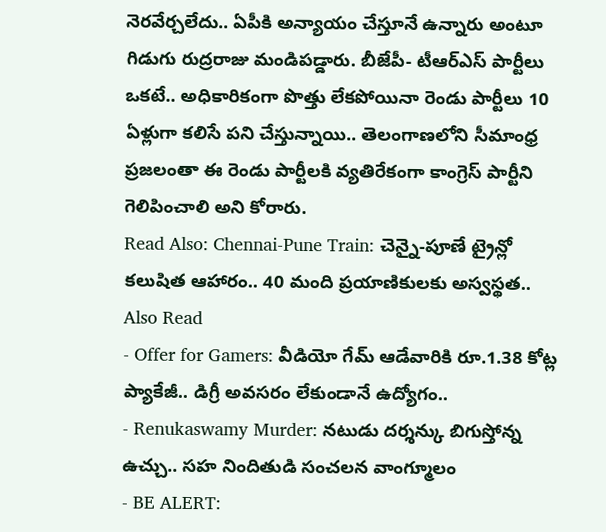నెరవేర్చలేదు.. ఏపీకి అన్యాయం చేస్తూనే ఉన్నారు అంటూ గిడుగు రుద్రరాజు మండిపడ్డారు. బీజేపీ- టీఆర్ఎస్ పార్టీలు ఒకటే.. అధికారికంగా పొత్తు లేకపోయినా రెండు పార్టీలు 10 ఏళ్లుగా కలిసే పని చేస్తున్నాయి.. తెలంగాణలోని సీమాంధ్ర ప్రజలంతా ఈ రెండు పార్టీలకి వ్యతిరేకంగా కాంగ్రెస్ పార్టీని గెలిపించాలి అని కోరారు.
Read Also: Chennai-Pune Train: చెన్నై-పూణే ట్రైన్లో కలుషిత ఆహారం.. 40 మంది ప్రయాణికులకు అస్వస్థత..
Also Read
- Offer for Gamers: వీడియో గేమ్ ఆడేవారికి రూ.1.38 కోట్ల ప్యాకేజీ.. డిగ్రీ అవసరం లేకుండానే ఉద్యోగం..
- Renukaswamy Murder: నటుడు దర్శన్కు బిగుస్తోన్న ఉచ్చు.. సహ నిందితుడి సంచలన వాంగ్మూలం
- BE ALERT: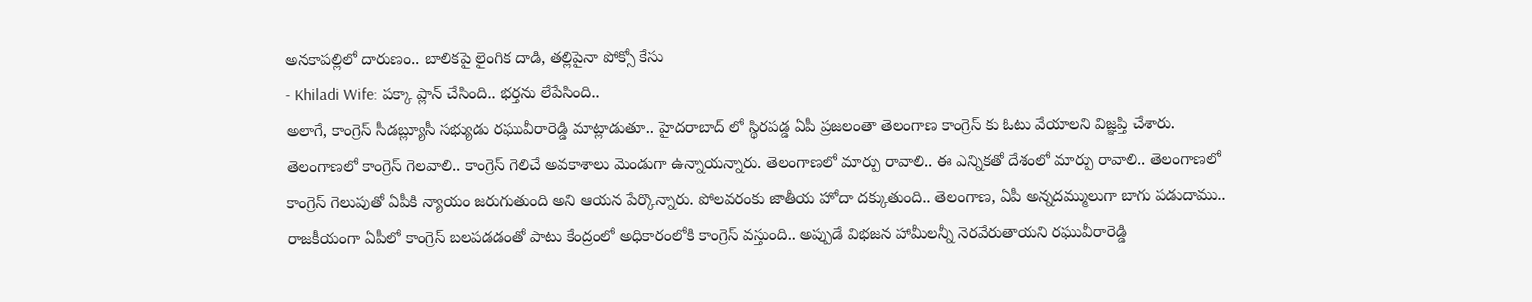అనకాపల్లిలో దారుణం.. బాలికపై లైంగిక దాడి, తల్లిపైనా పోక్సో కేసు
- Khiladi Wife: పక్కా ప్లాన్ చేసింది.. భర్తను లేపేసింది..
అలాగే, కాంగ్రెస్ సీడబ్ల్యూసీ సభ్యుడు రఘువీరారెడ్డి మాట్లాడుతూ.. హైదరాబాద్ లో స్థిరపడ్డ ఏపీ ప్రజలంతా తెలంగాణ కాంగ్రెస్ కు ఓటు వేయాలని విజ్ఞప్తి చేశారు. తెలంగాణలో కాంగ్రెస్ గెలవాలి.. కాంగ్రెస్ గెలిచే అవకాశాలు మెండుగా ఉన్నాయన్నారు. తెలంగాణలో మార్పు రావాలి.. ఈ ఎన్నికతో దేశంలో మార్పు రావాలి.. తెలంగాణలో కాంగ్రెస్ గెలుపుతో ఏపీకి న్యాయం జరుగుతుంది అని ఆయన పేర్కొన్నారు. పోలవరంకు జాతీయ హోదా దక్కుతుంది.. తెలంగాణ, ఏపీ అన్నదమ్ములుగా బాగు పడుదాము.. రాజకీయంగా ఏపీలో కాంగ్రెస్ బలపడడంతో పాటు కేంద్రంలో అధికారంలోకి కాంగ్రెస్ వస్తుంది.. అప్పుడే విభజన హామీలన్నీ నెరవేరుతాయని రఘువీరారెడ్డి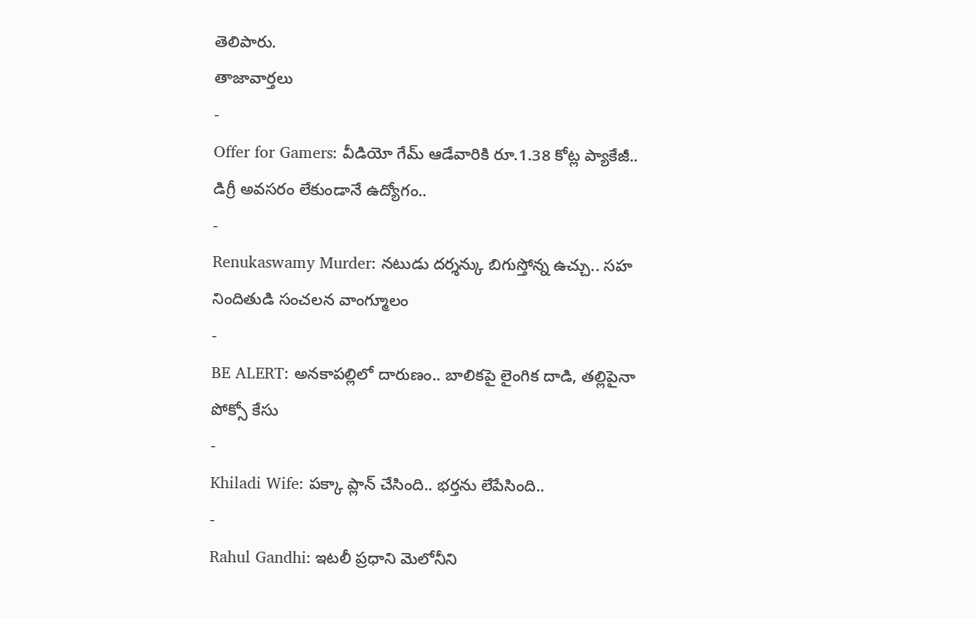తెలిపారు.
తాజావార్తలు
-
Offer for Gamers: వీడియో గేమ్ ఆడేవారికి రూ.1.38 కోట్ల ప్యాకేజీ.. డిగ్రీ అవసరం లేకుండానే ఉద్యోగం..
-
Renukaswamy Murder: నటుడు దర్శన్కు బిగుస్తోన్న ఉచ్చు.. సహ నిందితుడి సంచలన వాంగ్మూలం
-
BE ALERT: అనకాపల్లిలో దారుణం.. బాలికపై లైంగిక దాడి, తల్లిపైనా పోక్సో కేసు
-
Khiladi Wife: పక్కా ప్లాన్ చేసింది.. భర్తను లేపేసింది..
-
Rahul Gandhi: ఇటలీ ప్రధాని మెలోనీని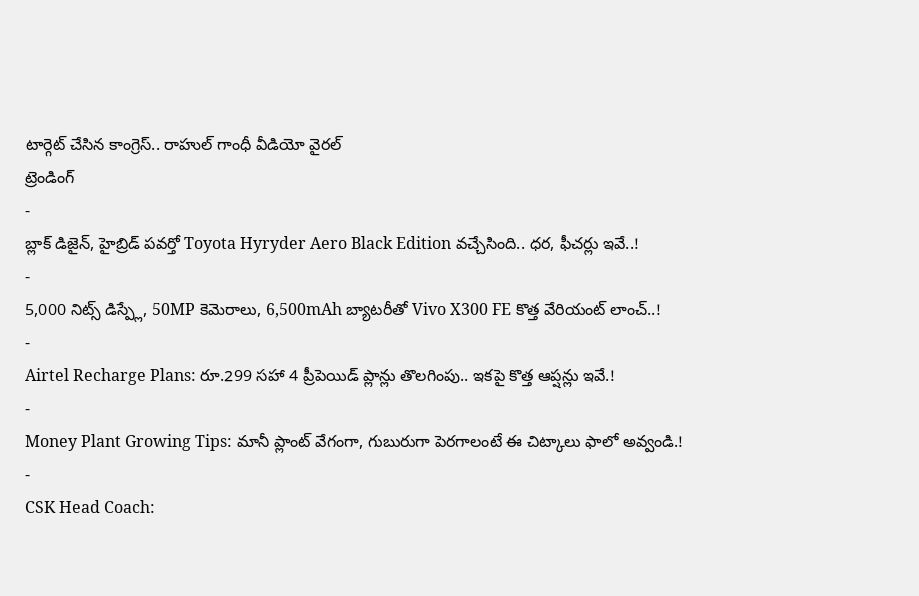టార్గెట్ చేసిన కాంగ్రెస్.. రాహుల్ గాంధీ వీడియో వైరల్
ట్రెండింగ్
-
బ్లాక్ డిజైన్, హైబ్రిడ్ పవర్తో Toyota Hyryder Aero Black Edition వచ్చేసింది.. ధర, ఫీచర్లు ఇవే..!
-
5,000 నిట్స్ డిస్ప్లే, 50MP కెమెరాలు, 6,500mAh బ్యాటరీతో Vivo X300 FE కొత్త వేరియంట్ లాంచ్..!
-
Airtel Recharge Plans: రూ.299 సహా 4 ప్రీపెయిడ్ ప్లాన్లు తొలగింపు.. ఇకపై కొత్త ఆప్షన్లు ఇవే.!
-
Money Plant Growing Tips: మానీ ప్లాంట్ వేగంగా, గుబురుగా పెరగాలంటే ఈ చిట్కాలు ఫాలో అవ్వండి.!
-
CSK Head Coach: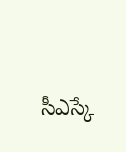సీఎస్కే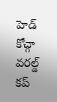హెడ్ కోచ్గా వరల్డ్ కప్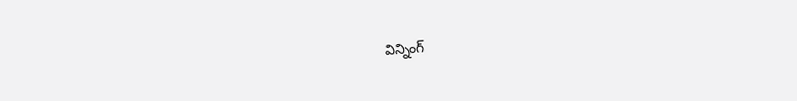విన్నింగ్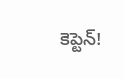కెప్టెన్!